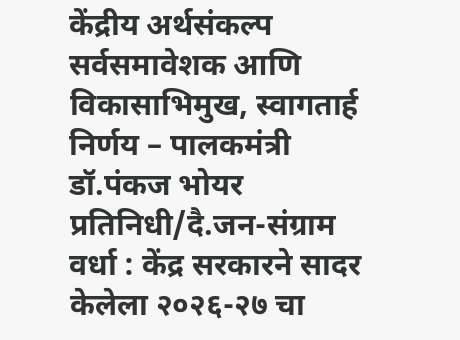केंद्रीय अर्थसंकल्प सर्वसमावेशक आणि विकासाभिमुख, स्वागतार्ह निर्णय – पालकमंत्री डॉ.पंकज भोयर
प्रतिनिधी/दै.जन-संग्राम वर्धा : केंद्र सरकारने सादर केलेला २०२६-२७ चा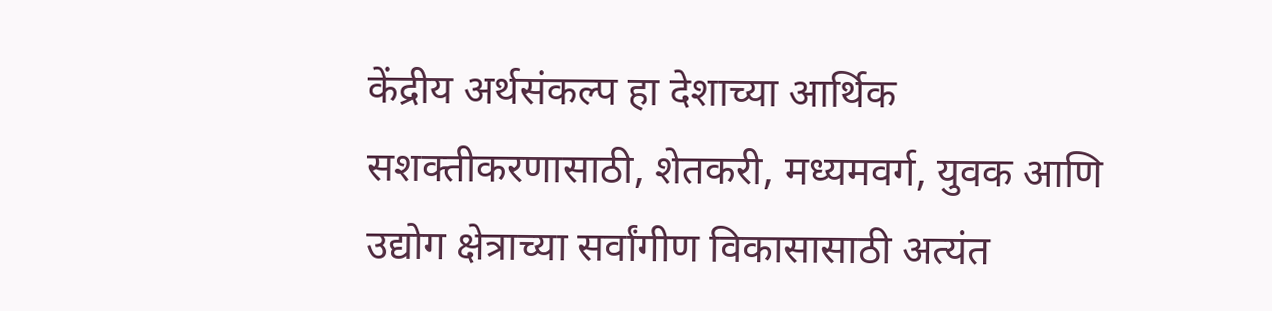केंद्रीय अर्थसंकल्प हा देशाच्या आर्थिक सशक्तीकरणासाठी, शेतकरी, मध्यमवर्ग, युवक आणि उद्योग क्षेत्राच्या सर्वांगीण विकासासाठी अत्यंत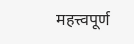महत्त्वपूर्ण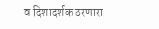व दिशादर्शक ठरणारा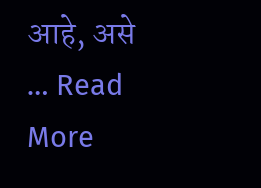आहे, असे … Read More